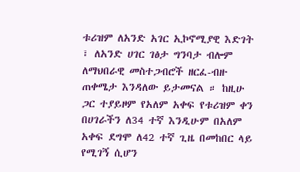ቱሪዝም ለአንድ አገር ኢኮኖሚያዊ እድገት ፣ ለአንድ ሀገር ገፅታ ግንባታ ብሎም ለማህበራዊ መስተጋብሮች ዘርፈ-ብዙ ጠቀሜታ እንዳለው ይታመናል ። ከዚሁ ጋር ተያይዞም የአለም አቀፍ የቱሪዝም ቀን በሀገራችን ለ34 ተኛ እንዲሁም በአለም አቀፍ ደግሞ ለ42 ተኛ ጊዜ በመከበር ላይ የሚገኝ ሲሆን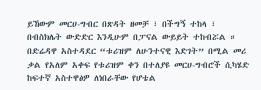ይኸውም መርሀ-ግብር በጽዳት ዘመቻ ፣ በችግኝ ተከላ ፣ በብስክሌት ውድድር እንዲሁም በፓናል ውይይት ተከብሯል ።
በድሬዳዋ አስተዳደር “ቱሪዝም ለሁንተናዊ እድገት” በሚል መሪ ቃል የአለም አቀፍ የቱሪዝም ቀን በተለያዩ መርሀ-ግብሮች ሲካሄድ ከፍተኛ አስተዋፅዎ ለነበራቸው የሆቴል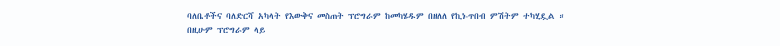ባለቤቶችና ባለድርሻ አካላት የእውቅና መስጠት ፕሮግራም ከመካሄዱም በዘለለ የኪነ-ጥበብ ምሽትም ተካሂዷል ።
በዚሁም ፕሮግራም ላይ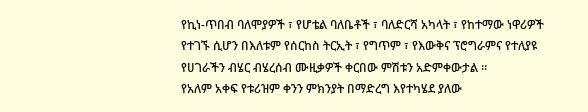የኪነ-ጥበብ ባለሞያዎች ፣ የሆቴል ባለቤቶች ፣ ባለድርሻ አካላት ፣ የከተማው ነዋሪዎች የተገኙ ሲሆን በእለቱም የሰርከስ ትርኢት ፣ የግጥም ፣ የእውቅና ፕሮግራምና የተለያዩ የሀገራችን ብሄር ብሄረሰብ ሙዚቃዎች ቀርበው ምሽቱን አድምቀውታል ።
የአለም አቀፍ የቱሪዝም ቀንን ምክንያት በማድረግ እየተካሄደ ያለው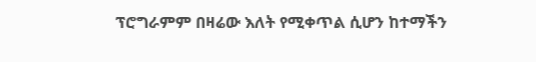ፕሮግራምም በዛሬው እለት የሚቀጥል ሲሆን ከተማችን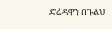ድሬዳዋን በጉልህ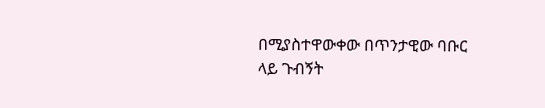በሚያስተዋውቀው በጥንታዊው ባቡር ላይ ጉብኝት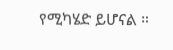የሚካሄድ ይሆናል ።